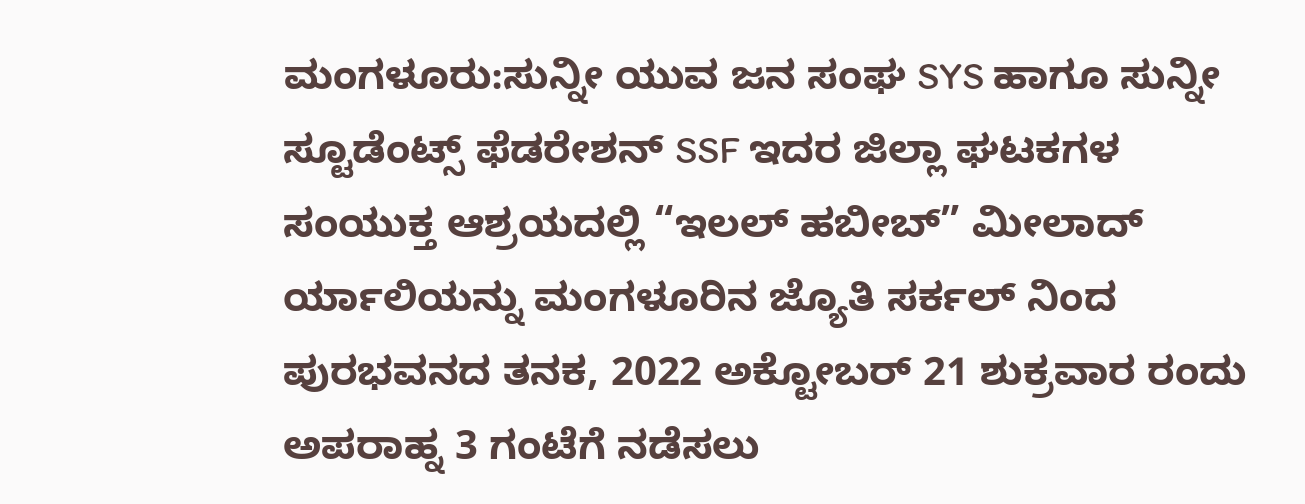ಮಂಗಳೂರು:ಸುನ್ನೀ ಯುವ ಜನ ಸಂಘ SYS ಹಾಗೂ ಸುನ್ನೀ ಸ್ಟೂಡೆಂಟ್ಸ್ ಫೆಡರೇಶನ್ SSF ಇದರ ಜಿಲ್ಲಾ ಘಟಕಗಳ
ಸಂಯುಕ್ತ ಆಶ್ರಯದಲ್ಲಿ “ಇಲಲ್ ಹಬೀಬ್” ಮೀಲಾದ್ ರ್ಯಾಲಿಯನ್ನು ಮಂಗಳೂರಿನ ಜ್ಯೊತಿ ಸರ್ಕಲ್ ನಿಂದ ಪುರಭವನದ ತನಕ, 2022 ಅಕ್ಟೋಬರ್ 21 ಶುಕ್ರವಾರ ರಂದು ಅಪರಾಹ್ನ 3 ಗಂಟೆಗೆ ನಡೆಸಲು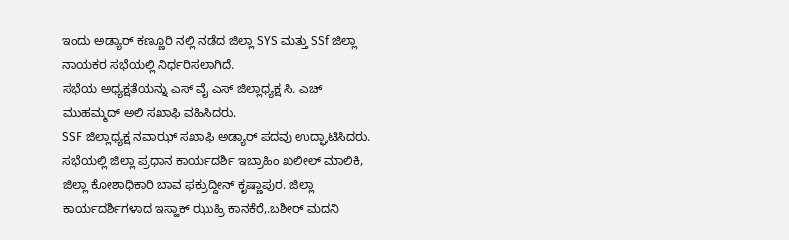ಇಂದು ಅಡ್ಯಾರ್ ಕಣ್ಣೂರಿ ನಲ್ಲಿ ನಡೆದ ಜಿಲ್ಲಾ SYS ಮತ್ತು SSf ಜಿಲ್ಲಾ ನಾಯಕರ ಸಭೆಯಲ್ಲಿ ನಿರ್ಧರಿಸಲಾಗಿದೆ.
ಸಭೆಯ ಅಧ್ಯಕ್ಷತೆಯನ್ನು ಎಸ್ ವೈ ಎಸ್ ಜಿಲ್ಲಾಧ್ಯಕ್ಷ ಸಿ. ಎಚ್ ಮುಹಮ್ಮದ್ ಅಲಿ ಸಖಾಫಿ ವಹಿಸಿದರು.
SSF ಜಿಲ್ಲಾಧ್ಯಕ್ಷ ನವಾಝ್ ಸಖಾಫಿ ಅಡ್ಯಾರ್ ಪದವು ಉದ್ಘಾಟಿಸಿದರು. ಸಭೆಯಲ್ಲಿ ಜಿಲ್ಲಾ ಪ್ರಧಾನ ಕಾರ್ಯದರ್ಶಿ ಇಬ್ರಾಹಿಂ ಖಲೀಲ್ ಮಾಲಿಕಿ, ಜಿಲ್ಲಾ ಕೋಶಾಧಿಕಾರಿ ಬಾವ ಫಕ್ರುದ್ದೀನ್ ಕೃಷ್ಣಾಪುರ. ಜಿಲ್ಲಾ ಕಾರ್ಯದರ್ಶಿಗಳಾದ ಇಸ್ಹಾಕ್ ಝುಹ್ರಿ ಕಾನಕೆರೆ,.ಬಶೀರ್ ಮದನಿ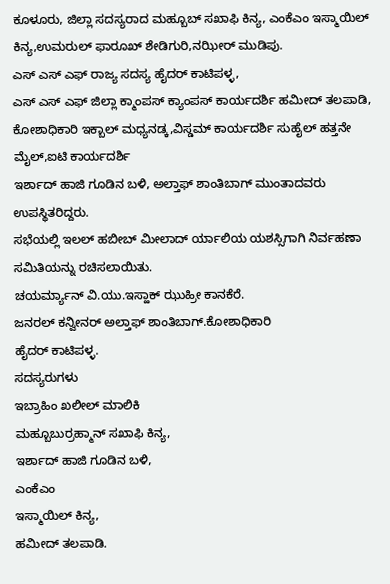ಕೂಳೂರು, ಜಿಲ್ಲಾ ಸದಸ್ಯರಾದ ಮಹ್ಬೂಬ್ ಸಖಾಫಿ ಕಿನ್ಯ, ಎಂಕೆಎಂ ಇಸ್ಮಾಯಿಲ್ ಕಿನ್ಯ,ಉಮರುಲ್ ಫಾರೂಖ್ ಶೇಡಿಗುರಿ,ನಝೀರ್ ಮುಡಿಪು.
ಎಸ್ ಎಸ್ ಎಫ್ ರಾಜ್ಯ ಸದಸ್ಯ ಹೈದರ್ ಕಾಟಿಪಳ್ಳ,
ಎಸ್ ಎಸ್ ಎಫ್ ಜಿಲ್ಲಾ ಕ್ಮಾಂಪಸ್ ಕ್ಯಾಂಪಸ್ ಕಾರ್ಯದರ್ಶಿ ಹಮೀದ್ ತಲಪಾಡಿ, ಕೋಶಾಧಿಕಾರಿ ಇಕ್ಬಾಲ್ ಮಧ್ಯನಡ್ಕ,ವಿಸ್ಡಮ್ ಕಾರ್ಯದರ್ಶಿ ಸುಹೈಲ್ ಹತ್ತನೇ ಮೈಲ್,ಐಟಿ ಕಾರ್ಯದರ್ಶಿ
ಇರ್ಶಾದ್ ಹಾಜಿ ಗೂಡಿನ ಬಳಿ, ಅಲ್ತಾಫ್ ಶಾಂತಿಬಾಗ್ ಮುಂತಾದವರು ಉಪಸ್ಥಿತರಿದ್ದರು.
ಸಭೆಯಲ್ಲಿ ಇಲಲ್ ಹಬೀಬ್ ಮೀಲಾದ್ ರ್ಯಾಲಿಯ ಯಶಸ್ಸಿಗಾಗಿ ನಿರ್ವಹಣಾ ಸಮಿತಿಯನ್ನು ರಚಿಸಲಾಯಿತು.
ಚಯರ್ಮ್ಯಾನ್ ವಿ.ಯು.ಇಸ್ಹಾಕ್ ಝುಹ್ರೀ ಕಾನಕೆರೆ.
ಜನರಲ್ ಕನ್ವೀನರ್ ಅಲ್ತಾಫ್ ಶಾಂತಿಬಾಗ್.ಕೋಶಾಧಿಕಾರಿ
ಹೈದರ್ ಕಾಟಿಪಳ್ಳ.
ಸದಸ್ಯರುಗಳು
ಇಬ್ರಾಹಿಂ ಖಲೀಲ್ ಮಾಲಿಕಿ
ಮಹ್ಬೂಬುರ್ರಹ್ಮಾನ್ ಸಖಾಫಿ ಕಿನ್ಯ,
ಇರ್ಶಾದ್ ಹಾಜಿ ಗೂಡಿನ ಬಳಿ,
ಎಂಕೆಎಂ
ಇಸ್ಮಾಯಿಲ್ ಕಿನ್ಯ,
ಹಮೀದ್ ತಲಪಾಡಿ.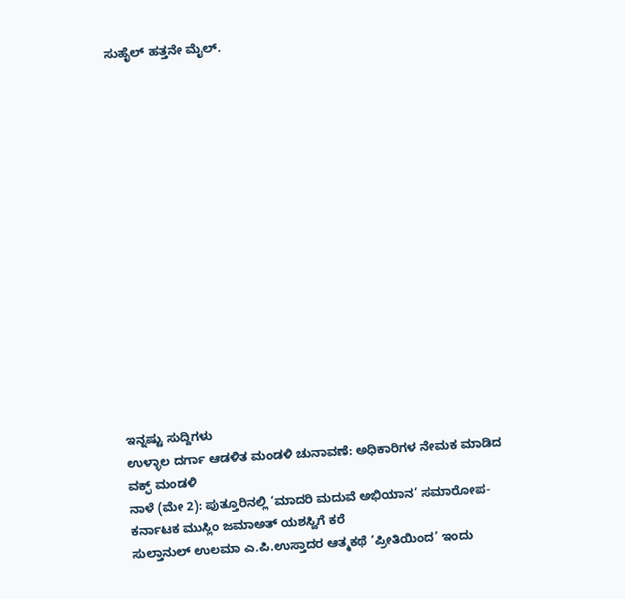ಸುಹೈಲ್ ಹತ್ತನೇ ಮೈಲ್.
















ಇನ್ನಷ್ಟು ಸುದ್ದಿಗಳು
ಉಳ್ಳಾಲ ದರ್ಗಾ ಆಡಳಿತ ಮಂಡಳಿ ಚುನಾವಣೆ: ಅಧಿಕಾರಿಗಳ ನೇಮಕ ಮಾಡಿದ ವಕ್ಫ್ ಮಂಡಳಿ
ನಾಳೆ (ಮೇ 2): ಪುತ್ತೂರಿನಲ್ಲಿ ‘ಮಾದರಿ ಮದುವೆ ಅಭಿಯಾನ’ ಸಮಾರೋಪ- ಕರ್ನಾಟಕ ಮುಸ್ಲಿಂ ಜಮಾಅತ್ ಯಶಸ್ವಿಗೆ ಕರೆ
ಸುಲ್ತಾನುಲ್ ಉಲಮಾ ಎ.ಪಿ.ಉಸ್ತಾದರ ಆತ್ಮಕಥೆ ‘ಪ್ರೀತಿಯಿಂದ’ ಇಂದು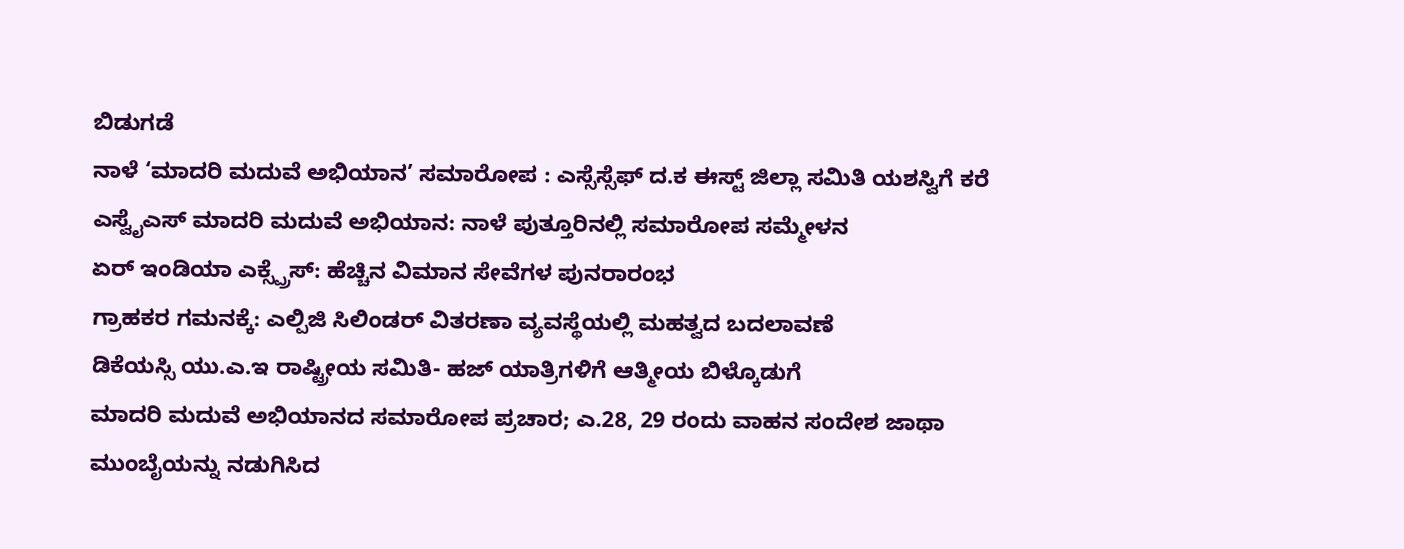ಬಿಡುಗಡೆ
ನಾಳೆ ‘ಮಾದರಿ ಮದುವೆ ಅಭಿಯಾನ’ ಸಮಾರೋಪ : ಎಸ್ಸೆಸ್ಸೆಫ್ ದ.ಕ ಈಸ್ಟ್ ಜಿಲ್ಲಾ ಸಮಿತಿ ಯಶಸ್ವಿಗೆ ಕರೆ
ಎಸ್ವೈಎಸ್ ಮಾದರಿ ಮದುವೆ ಅಭಿಯಾನ: ನಾಳೆ ಪುತ್ತೂರಿನಲ್ಲಿ ಸಮಾರೋಪ ಸಮ್ಮೇಳನ
ಏರ್ ಇಂಡಿಯಾ ಎಕ್ಸ್ಪ್ರೆಸ್: ಹೆಚ್ಚಿನ ವಿಮಾನ ಸೇವೆಗಳ ಪುನರಾರಂಭ
ಗ್ರಾಹಕರ ಗಮನಕ್ಕೆ: ಎಲ್ಪಿಜಿ ಸಿಲಿಂಡರ್ ವಿತರಣಾ ವ್ಯವಸ್ಥೆಯಲ್ಲಿ ಮಹತ್ವದ ಬದಲಾವಣೆ
ಡಿಕೆಯಸ್ಸಿ ಯು.ಎ.ಇ ರಾಷ್ಟ್ರೀಯ ಸಮಿತಿ- ಹಜ್ ಯಾತ್ರಿಗಳಿಗೆ ಆತ್ಮೀಯ ಬಿಳ್ಕೊಡುಗೆ
ಮಾದರಿ ಮದುವೆ ಅಭಿಯಾನದ ಸಮಾರೋಪ ಪ್ರಚಾರ; ಎ.28, 29 ರಂದು ವಾಹನ ಸಂದೇಶ ಜಾಥಾ
ಮುಂಬೈಯನ್ನು ನಡುಗಿಸಿದ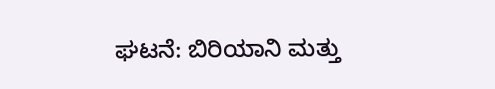ಘಟನೆ: ಬಿರಿಯಾನಿ ಮತ್ತು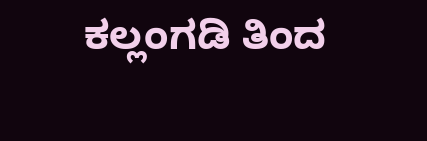ಕಲ್ಲಂಗಡಿ ತಿಂದ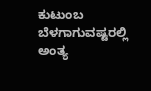ಕುಟುಂಬ ಬೆಳಗಾಗುವಷ್ಟರಲ್ಲಿ ಅಂತ್ಯ